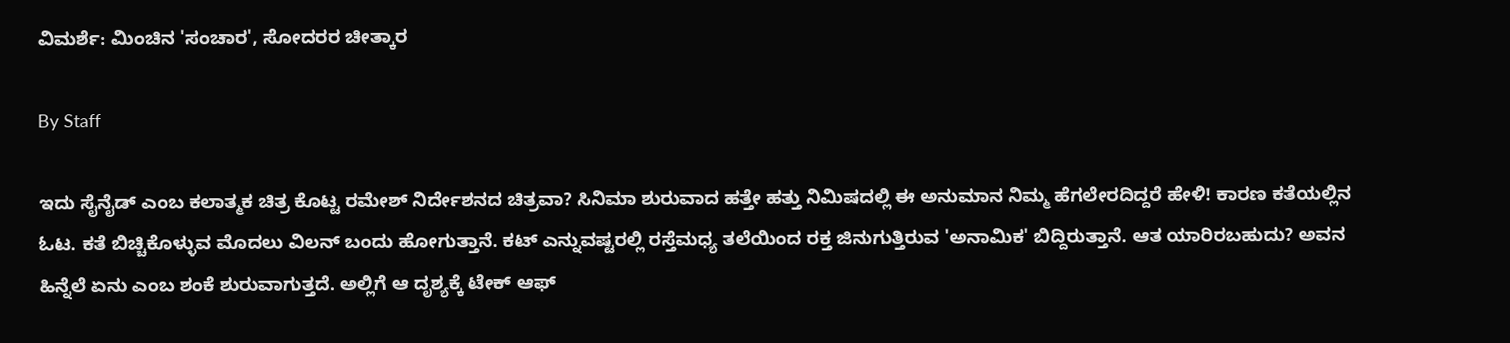ವಿಮರ್ಶೆ: ಮಿಂಚಿನ 'ಸಂಚಾರ', ಸೋದರರ ಚೀತ್ಕಾರ

By Staff

ಇದು ಸೈನೈಡ್ ಎಂಬ ಕಲಾತ್ಮಕ ಚಿತ್ರ ಕೊಟ್ಟ ರಮೇಶ್ ನಿರ್ದೇಶನದ ಚಿತ್ರವಾ? ಸಿನಿಮಾ ಶುರುವಾದ ಹತ್ತೇ ಹತ್ತು ನಿಮಿಷದಲ್ಲಿ ಈ ಅನುಮಾನ ನಿಮ್ಮ ಹೆಗಲೇರದಿದ್ದರೆ ಹೇಳಿ! ಕಾರಣ ಕತೆಯಲ್ಲಿನ ಓಟ. ಕತೆ ಬಿಚ್ಚಿಕೊಳ್ಳುವ ಮೊದಲು ವಿಲನ್ ಬಂದು ಹೋಗುತ್ತಾನೆ. ಕಟ್ ಎನ್ನುವಷ್ಟರಲ್ಲಿ ರಸ್ತೆಮಧ್ಯ ತಲೆಯಿಂದ ರಕ್ತ ಜಿನುಗುತ್ತಿರುವ 'ಅನಾಮಿಕ' ಬಿದ್ದಿರುತ್ತಾನೆ. ಆತ ಯಾರಿರಬಹುದು? ಅವನ ಹಿನ್ನೆಲೆ ಏನು ಎಂಬ ಶಂಕೆ ಶುರುವಾಗುತ್ತದೆ. ಅಲ್ಲಿಗೆ ಆ ದೃಶ್ಯಕ್ಕೆ ಟೇಕ್ ಆಫ್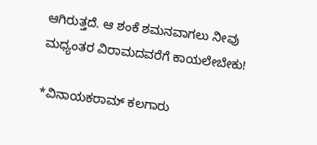ಆಗಿರುತ್ತದೆ. ಆ ಶಂಕೆ ಶಮನವಾಗಲು ನೀವು ಮಧ್ಯಂತರ ವಿರಾಮದವರೆಗೆ ಕಾಯಲೇಬೇಕು!

*ವಿನಾಯಕರಾಮ್ ಕಲಗಾರು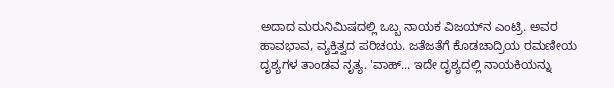ಅದಾದ ಮರುನಿಮಿಷದಲ್ಲಿ ಒಬ್ಬ ನಾಯಕ ವಿಜಯ್‌ನ ಎಂಟ್ರಿ. ಅವರ ಹಾವಭಾವ, ವ್ಯಕ್ತಿತ್ವದ ಪರಿಚಯ. ಜತೆಜತೆಗೆ ಕೊಡಚಾದ್ರಿಯ ರಮಣೀಯ ದೃಶ್ಯಗಳ ತಾಂಡವ ನೃತ್ಯ. 'ವಾಹ್... ಇದೇ ದೃಶ್ಯದಲ್ಲಿ ನಾಯಕಿಯನ್ನು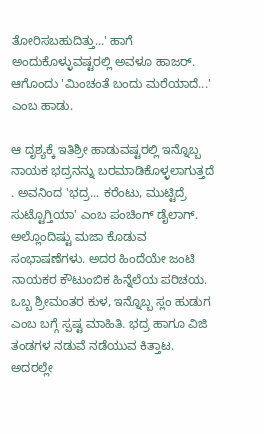ತೋರಿಸಬಹುದಿತ್ತು...' ಹಾಗೆ ಅಂದುಕೊಳ್ಳುವಷ್ಟರಲ್ಲಿ ಅವಳೂ ಹಾಜರ್. ಆಗೊಂದು 'ಮಿಂಚಂತೆ ಬಂದು ಮರೆಯಾದೆ...' ಎಂಬ ಹಾಡು.

ಆ ದೃಶ್ಯಕ್ಕೆ ಇತಿಶ್ರೀ ಹಾಡುವಷ್ಟರಲ್ಲಿ ಇನ್ನೊಬ್ಬ ನಾಯಕ ಭದ್ರನನ್ನು ಬರಮಾಡಿಕೊಳ್ಳಲಾಗುತ್ತದೆ . ಅವನಿಂದ 'ಭದ್ರ... ಕರೆಂಟು, ಮುಟ್ಟಿದ್ರೆ ಸುಟ್ಟೊಗ್ತಿಯಾ' ಎಂಬ ಪಂಚಿಂಗ್ ಡೈಲಾಗ್. ಅಲ್ಲೊಂದಿಷ್ಟು ಮಜಾ ಕೊಡುವ ಸಂಭಾಷಣೆಗಳು. ಅದರ ಹಿಂದೆಯೇ ಜಂಟಿ ನಾಯಕರ ಕೌಟುಂಬಿಕ ಹಿನ್ನೆಲೆಯ ಪರಿಚಯ. ಒಬ್ಬ ಶ್ರೀಮಂತರ ಕುಳ, ಇನ್ನೊಬ್ಬ ಸ್ಲಂ ಹುಡುಗ ಎಂಬ ಬಗ್ಗೆ ಸ್ಪಷ್ಟ ಮಾಹಿತಿ. ಭದ್ರ ಹಾಗೂ ವಿಜಿ ತಂಡಗಳ ನಡುವೆ ನಡೆಯುವ ಕಿತ್ತಾಟ. ಅದರಲ್ಲೇ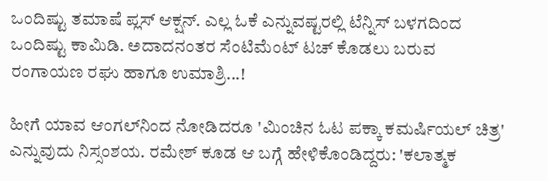ಒಂದಿಷ್ಟು ತಮಾಷೆ ಪ್ಲಸ್ ಆಕ್ಷನ್. ಎಲ್ಲ ಓಕೆ ಎನ್ನುವಷ್ಟರಲ್ಲಿ ಟೆನ್ನಿಸ್ ಬಳಗದಿಂದ ಒಂದಿಷ್ಟು ಕಾಮಿಡಿ. ಅದಾದನಂತರ ಸೆಂಟಿಮೆಂಟ್ ಟಚ್ ಕೊಡಲು ಬರುವ ರಂಗಾಯಣ ರಘು ಹಾಗೂ ಉಮಾಶ್ರಿ...!

ಹೀಗೆ ಯಾವ ಆಂಗಲ್‌ನಿಂದ ನೋಡಿದರೂ 'ಮಿಂಚಿನ ಓಟ ಪಕ್ಕಾ ಕಮರ್ಷಿಯಲ್ ಚಿತ್ರ' ಎನ್ನುವುದು ನಿಸ್ಸಂಶಯ. ರಮೇಶ್ ಕೂಡ ಆ ಬಗ್ಗೆ ಹೇಳಿಕೊಂಡಿದ್ದರು: 'ಕಲಾತ್ಮಕ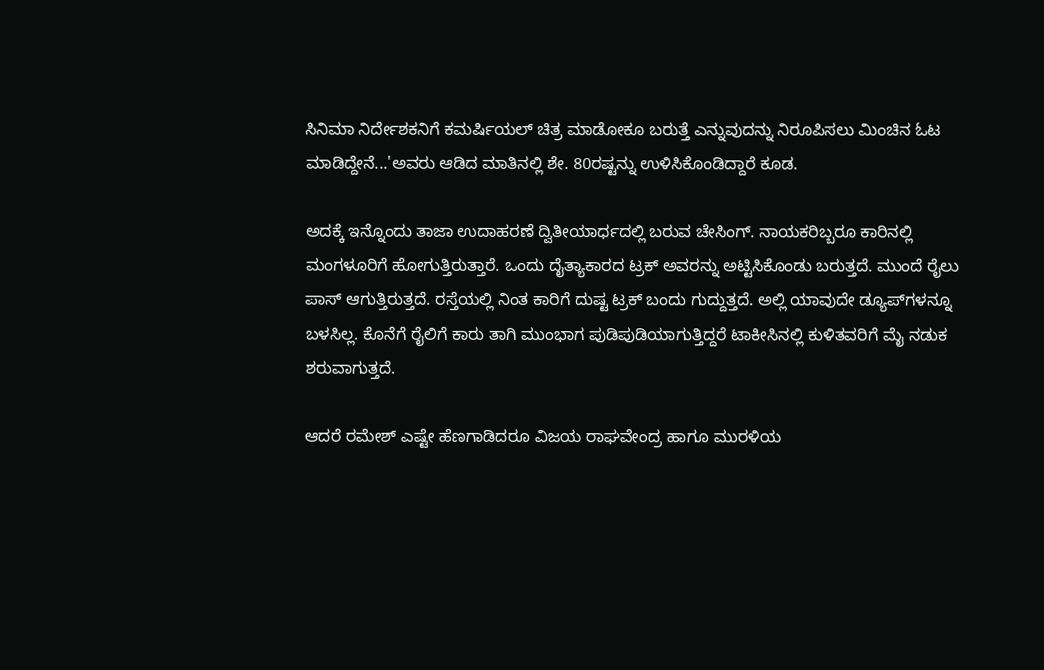ಸಿನಿಮಾ ನಿರ್ದೇಶಕನಿಗೆ ಕಮರ್ಷಿಯಲ್ ಚಿತ್ರ ಮಾಡೋಕೂ ಬರುತ್ತೆ ಎನ್ನುವುದನ್ನು ನಿರೂಪಿಸಲು ಮಿಂಚಿನ ಓಟ ಮಾಡಿದ್ದೇನೆ...'ಅವರು ಆಡಿದ ಮಾತಿನಲ್ಲಿ ಶೇ. 80ರಷ್ಟನ್ನು ಉಳಿಸಿಕೊಂಡಿದ್ದಾರೆ ಕೂಡ.

ಅದಕ್ಕೆ ಇನ್ನೊಂದು ತಾಜಾ ಉದಾಹರಣೆ ದ್ವಿತೀಯಾರ್ಧದಲ್ಲಿ ಬರುವ ಚೇಸಿಂಗ್. ನಾಯಕರಿಬ್ಬರೂ ಕಾರಿನಲ್ಲಿ ಮಂಗಳೂರಿಗೆ ಹೋಗುತ್ತಿರುತ್ತಾರೆ. ಒಂದು ದೈತ್ಯಾಕಾರದ ಟ್ರಕ್ ಅವರನ್ನು ಅಟ್ಟಿಸಿಕೊಂಡು ಬರುತ್ತದೆ. ಮುಂದೆ ರೈಲು ಪಾಸ್ ಆಗುತ್ತಿರುತ್ತದೆ. ರಸ್ತೆಯಲ್ಲಿ ನಿಂತ ಕಾರಿಗೆ ದುಷ್ಟ ಟ್ರಕ್ ಬಂದು ಗುದ್ದುತ್ತದೆ. ಅಲ್ಲಿ ಯಾವುದೇ ಡ್ಯೂಪ್‌ಗಳನ್ನೂ ಬಳಸಿಲ್ಲ. ಕೊನೆಗೆ ರೈಲಿಗೆ ಕಾರು ತಾಗಿ ಮುಂಭಾಗ ಪುಡಿಪುಡಿಯಾಗುತ್ತಿದ್ದರೆ ಟಾಕೀಸಿನಲ್ಲಿ ಕುಳಿತವರಿಗೆ ಮೈ ನಡುಕ ಶರುವಾಗುತ್ತದೆ.

ಆದರೆ ರಮೇಶ್ ಎಷ್ಟೇ ಹೆಣಗಾಡಿದರೂ ವಿಜಯ ರಾಘವೇಂದ್ರ ಹಾಗೂ ಮುರಳಿಯ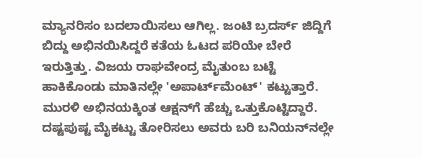ಮ್ಯಾನರಿಸಂ ಬದಲಾಯಿಸಲು ಆಗಿಲ್ಲ. ಜಂಟಿ ಬ್ರದರ್ಸ್ ಜಿದ್ದಿಗೆ ಬಿದ್ದು ಅಭಿನಯಿಸಿದ್ದರೆ ಕತೆಯ ಓಟದ ಪರಿಯೇ ಬೇರೆ ಇರುತ್ತಿತ್ತು. ವಿಜಯ ರಾಘವೇಂದ್ರ ಮೈತುಂಬ ಬಟ್ಟೆ ಹಾಕಿಕೊಂಡು ಮಾತಿನಲ್ಲೇ 'ಅಪಾರ್ಟ್‌ಮೆಂಟ್' ಕಟ್ಟುತ್ತಾರೆ. ಮುರಳಿ ಅಭಿನಯಕ್ಕಿಂತ ಆಕ್ಷನ್‌ಗೆ ಹೆಚ್ಚು ಒತ್ತುಕೊಟ್ಟಿದ್ದಾರೆ. ದಷ್ಟಪುಷ್ಟ ಮೈಕಟ್ಟು ತೋರಿಸಲು ಅವರು ಬರಿ ಬನಿಯನ್‌ನಲ್ಲೇ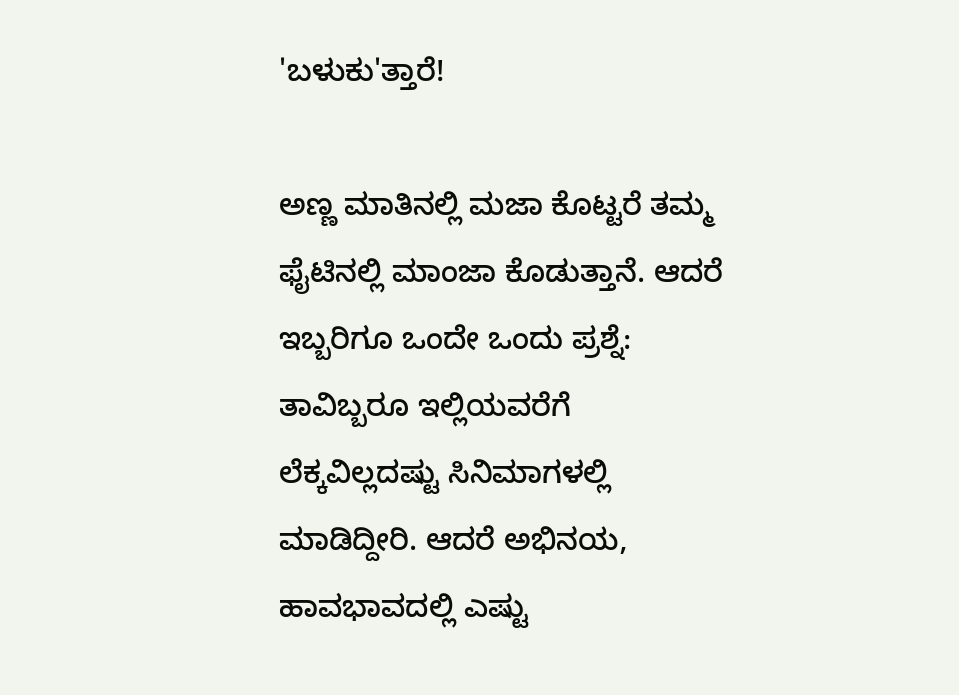'ಬಳುಕು'ತ್ತಾರೆ!

ಅಣ್ಣ ಮಾತಿನಲ್ಲಿ ಮಜಾ ಕೊಟ್ಟರೆ ತಮ್ಮ ಫೈಟಿನಲ್ಲಿ ಮಾಂಜಾ ಕೊಡುತ್ತಾನೆ. ಆದರೆ ಇಬ್ಬರಿಗೂ ಒಂದೇ ಒಂದು ಪ್ರಶ್ನೆ: ತಾವಿಬ್ಬರೂ ಇಲ್ಲಿಯವರೆಗೆ ಲೆಕ್ಕವಿಲ್ಲದಷ್ಟು ಸಿನಿಮಾಗಳಲ್ಲಿ ಮಾಡಿದ್ದೀರಿ. ಆದರೆ ಅಭಿನಯ, ಹಾವಭಾವದಲ್ಲಿ ಎಷ್ಟು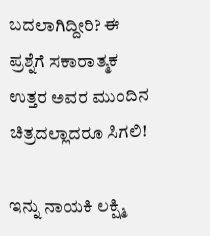ಬದಲಾಗಿದ್ದೀರಿ? ಈ ಪ್ರಶ್ನೆಗೆ ಸಕಾರಾತ್ಮಕ ಉತ್ತರ ಅವರ ಮುಂದಿನ ಚಿತ್ರದಲ್ಲಾದರೂ ಸಿಗಲಿ!

ಇನ್ನು ನಾಯಕಿ ಲಕ್ಷ್ಮಿ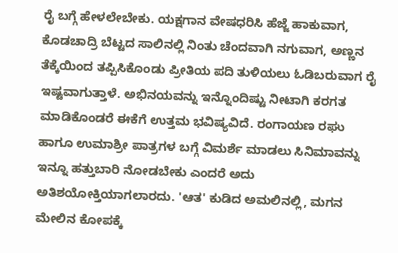ರೈ ಬಗ್ಗೆ ಹೇಳಲೇಬೇಕು. ಯಕ್ಷಗಾನ ವೇಷಧರಿಸಿ ಹೆಜ್ಜೆ ಹಾಕುವಾಗ, ಕೊಡಚಾದ್ರಿ ಬೆಟ್ಟದ ಸಾಲಿನಲ್ಲಿ ನಿಂತು ಚೆಂದವಾಗಿ ನಗುವಾಗ, ಅಣ್ಣನ ತೆಕ್ಕೆಯಿಂದ ತಪ್ಪಿಸಿಕೊಂಡು ಪ್ರೀತಿಯ ಪದಿ ತುಳಿಯಲು ಓಡಿಬರುವಾಗ ರೈ ಇಷ್ಟವಾಗುತ್ತಾಳೆ. ಅಭಿನಯವನ್ನು ಇನ್ನೊಂದಿಷ್ಟು ನೀಟಾಗಿ ಕರಗತ ಮಾಡಿಕೊಂಡರೆ ಈಕೆಗೆ ಉತ್ತಮ ಭವಿಷ್ಯವಿದೆ. ರಂಗಾಯಣ ರಘು ಹಾಗೂ ಉಮಾಶ್ರೀ ಪಾತ್ರಗಳ ಬಗ್ಗೆ ವಿಮರ್ಶೆ ಮಾಡಲು ಸಿನಿಮಾವನ್ನು ಇನ್ನೂ ಹತ್ತುಬಾರಿ ನೋಡಬೇಕು ಎಂದರೆ ಅದು ಅತಿಶಯೋಕ್ತಿಯಾಗಲಾರದು. 'ಆತ' ಕುಡಿದ ಅಮಲಿನಲ್ಲಿ, ಮಗನ ಮೇಲಿನ ಕೋಪಕ್ಕೆ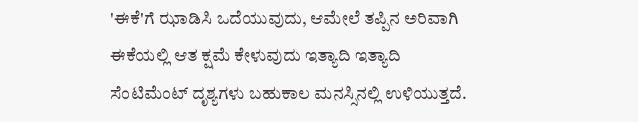'ಈಕೆ'ಗೆ ಝಾಡಿಸಿ ಒದೆಯುವುದು, ಆಮೇಲೆ ತಪ್ಪಿನ ಅರಿವಾಗಿ ಈಕೆಯಲ್ಲಿ ಆತ ಕ್ಷಮೆ ಕೇಳುವುದು ಇತ್ಯಾದಿ ಇತ್ಯಾದಿ ಸೆಂಟಿಮೆಂಟ್ ದೃಶ್ಯಗಳು ಬಹುಕಾಲ ಮನಸ್ಸಿನಲ್ಲಿ ಉಳಿಯುತ್ತದೆ.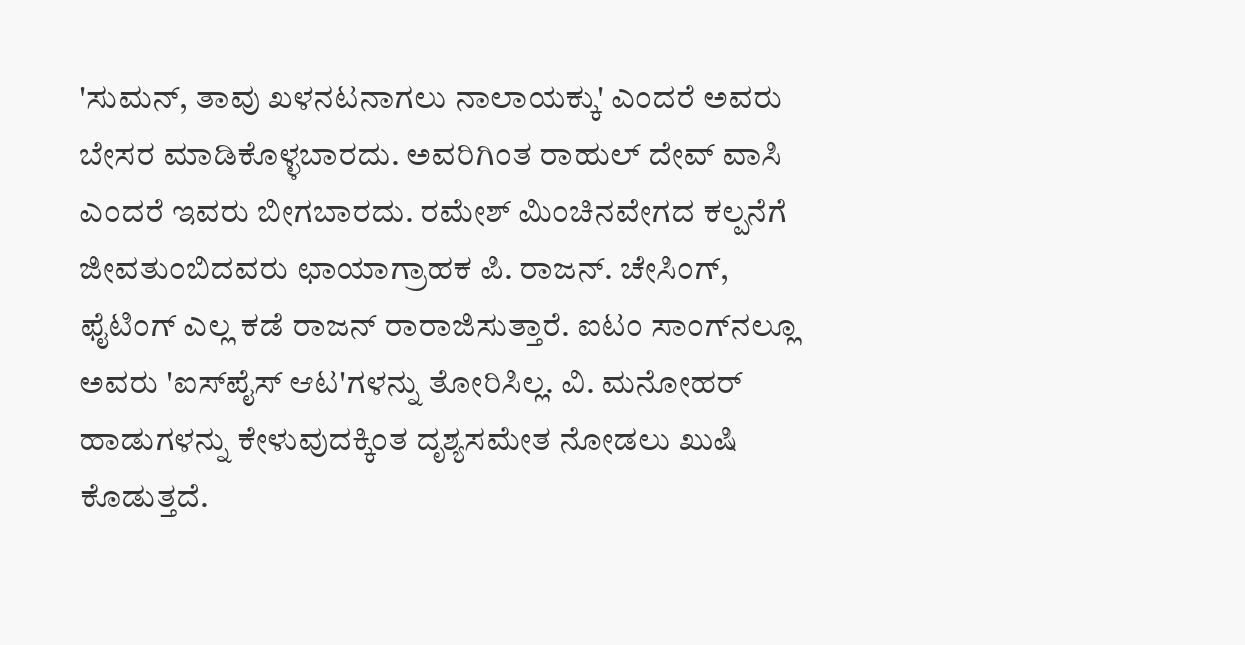'ಸುಮನ್, ತಾವು ಖಳನಟನಾಗಲು ನಾಲಾಯಕ್ಕು' ಎಂದರೆ ಅವರು ಬೇಸರ ಮಾಡಿಕೊಳ್ಳಬಾರದು. ಅವರಿಗಿಂತ ರಾಹುಲ್ ದೇವ್ ವಾಸಿ ಎಂದರೆ ಇವರು ಬೀಗಬಾರದು. ರಮೇಶ್ ಮಿಂಚಿನವೇಗದ ಕಲ್ಪನೆಗೆ ಜೀವತುಂಬಿದವರು ಛಾಯಾಗ್ರಾಹಕ ಪಿ. ರಾಜನ್. ಚೇಸಿಂಗ್, ಫೈಟಿಂಗ್ ಎಲ್ಲ ಕಡೆ ರಾಜನ್ ರಾರಾಜಿಸುತ್ತಾರೆ. ಐಟಂ ಸಾಂಗ್‌ನಲ್ಲೂ ಅವರು 'ಐಸ್‌ಪೈಸ್ ಆಟ'ಗಳನ್ನು ತೋರಿಸಿಲ್ಲ. ವಿ. ಮನೋಹರ್ ಹಾಡುಗಳನ್ನು ಕೇಳುವುದಕ್ಕಿಂತ ದೃಶ್ಯಸಮೇತ ನೋಡಲು ಖುಷಿ ಕೊಡುತ್ತದೆ.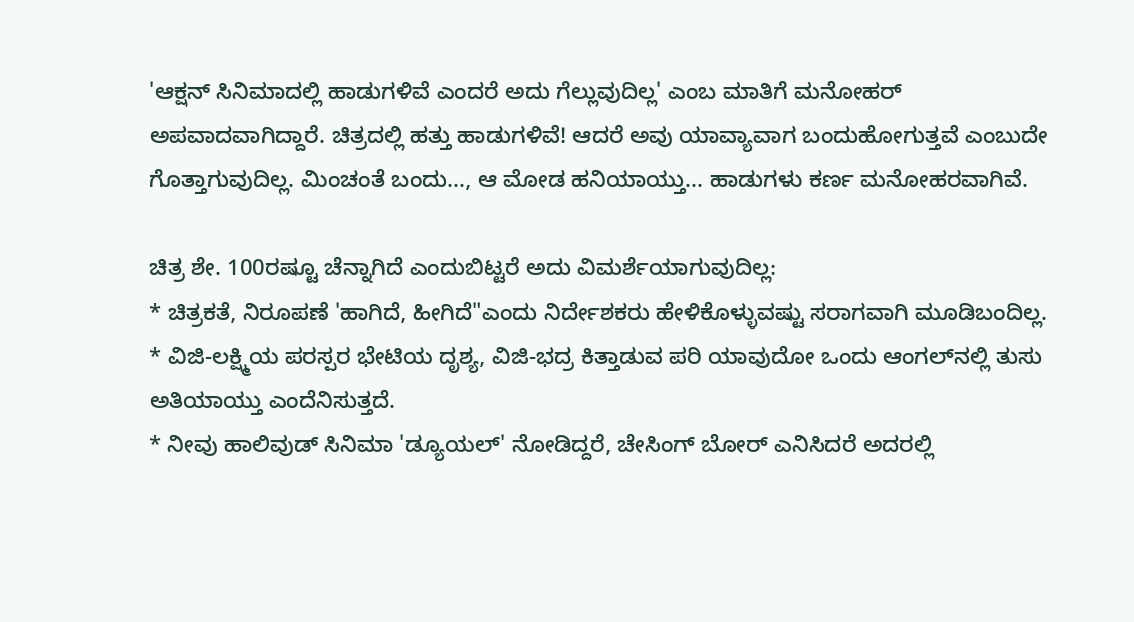'ಆಕ್ಷನ್ ಸಿನಿಮಾದಲ್ಲಿ ಹಾಡುಗಳಿವೆ ಎಂದರೆ ಅದು ಗೆಲ್ಲುವುದಿಲ್ಲ' ಎಂಬ ಮಾತಿಗೆ ಮನೋಹರ್ ಅಪವಾದವಾಗಿದ್ದಾರೆ. ಚಿತ್ರದಲ್ಲಿ ಹತ್ತು ಹಾಡುಗಳಿವೆ! ಆದರೆ ಅವು ಯಾವ್ಯಾವಾಗ ಬಂದುಹೋಗುತ್ತವೆ ಎಂಬುದೇ ಗೊತ್ತಾಗುವುದಿಲ್ಲ. ಮಿಂಚಂತೆ ಬಂದು..., ಆ ಮೋಡ ಹನಿಯಾಯ್ತು... ಹಾಡುಗಳು ಕರ್ಣ ಮನೋಹರವಾಗಿವೆ.

ಚಿತ್ರ ಶೇ. 100ರಷ್ಟೂ ಚೆನ್ನಾಗಿದೆ ಎಂದುಬಿಟ್ಟರೆ ಅದು ವಿಮರ್ಶೆಯಾಗುವುದಿಲ್ಲ:
* ಚಿತ್ರಕತೆ, ನಿರೂಪಣೆ 'ಹಾಗಿದೆ, ಹೀಗಿದೆ"ಎಂದು ನಿರ್ದೇಶಕರು ಹೇಳಿಕೊಳ್ಳುವಷ್ಟು ಸರಾಗವಾಗಿ ಮೂಡಿಬಂದಿಲ್ಲ.
* ವಿಜಿ-ಲಕ್ಷ್ಮಿಯ ಪರಸ್ಪರ ಭೇಟಿಯ ದೃಶ್ಯ, ವಿಜಿ-ಭದ್ರ ಕಿತ್ತಾಡುವ ಪರಿ ಯಾವುದೋ ಒಂದು ಆಂಗಲ್‌ನಲ್ಲಿ ತುಸು ಅತಿಯಾಯ್ತು ಎಂದೆನಿಸುತ್ತದೆ.
* ನೀವು ಹಾಲಿವುಡ್ ಸಿನಿಮಾ 'ಡ್ಯೂಯಲ್' ನೋಡಿದ್ದರೆ, ಚೇಸಿಂಗ್ ಬೋರ್ ಎನಿಸಿದರೆ ಅದರಲ್ಲಿ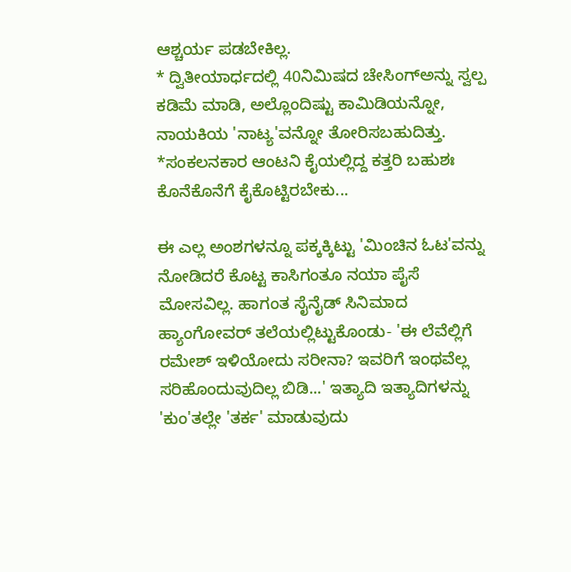ಆಶ್ಚರ್ಯ ಪಡಬೇಕಿಲ್ಲ.
* ದ್ವಿತೀಯಾರ್ಧದಲ್ಲಿ 40ನಿಮಿಷದ ಚೇಸಿಂಗ್‌ಅನ್ನು ಸ್ವಲ್ಪ ಕಡಿಮೆ ಮಾಡಿ, ಅಲ್ಲೊಂದಿಷ್ಟು ಕಾಮಿಡಿಯನ್ನೋ, ನಾಯಕಿಯ 'ನಾಟ್ಯ'ವನ್ನೋ ತೋರಿಸಬಹುದಿತ್ತು.
*ಸಂಕಲನಕಾರ ಆಂಟನಿ ಕೈಯಲ್ಲಿದ್ದ ಕತ್ತರಿ ಬಹುಶಃ ಕೊನೆಕೊನೆಗೆ ಕೈಕೊಟ್ಟಿರಬೇಕು...

ಈ ಎಲ್ಲ ಅಂಶಗಳನ್ನೂ ಪಕ್ಕಕ್ಕಿಟ್ಟು 'ಮಿಂಚಿನ ಓಟ'ವನ್ನು ನೋಡಿದರೆ ಕೊಟ್ಟ ಕಾಸಿಗಂತೂ ನಯಾ ಪೈಸೆ ಮೋಸವಿಲ್ಲ. ಹಾಗಂತ ಸೈನೈಡ್ ಸಿನಿಮಾದ ಹ್ಯಾಂಗೋವರ್ ತಲೆಯಲ್ಲಿಟ್ಟುಕೊಂಡು- 'ಈ ಲೆವೆಲ್ಲಿಗೆ ರಮೇಶ್ ಇಳಿಯೋದು ಸರೀನಾ? ಇವರಿಗೆ ಇಂಥವೆಲ್ಲ ಸರಿಹೊಂದುವುದಿಲ್ಲ ಬಿಡಿ...' ಇತ್ಯಾದಿ ಇತ್ಯಾದಿಗಳನ್ನು 'ಕುಂ'ತಲ್ಲೇ 'ತರ್ಕ' ಮಾಡುವುದು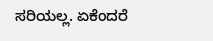ಸರಿಯಲ್ಲ. ಏಕೆಂದರೆ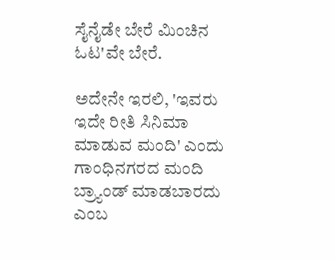ಸೈನೈಡೇ ಬೇರೆ ಮಿಂಚಿನ ಓಟ'ವೇ ಬೇರೆ.

ಅದೇನೇ ಇರಲಿ, 'ಇವರು ಇದೇ ರೀತಿ ಸಿನಿಮಾ ಮಾಡುವ ಮಂದಿ' ಎಂದು ಗಾಂಧಿನಗರದ ಮಂದಿ ಬ್ರ್ಯಾಂಡ್ ಮಾಡಬಾರದು ಎಂಬ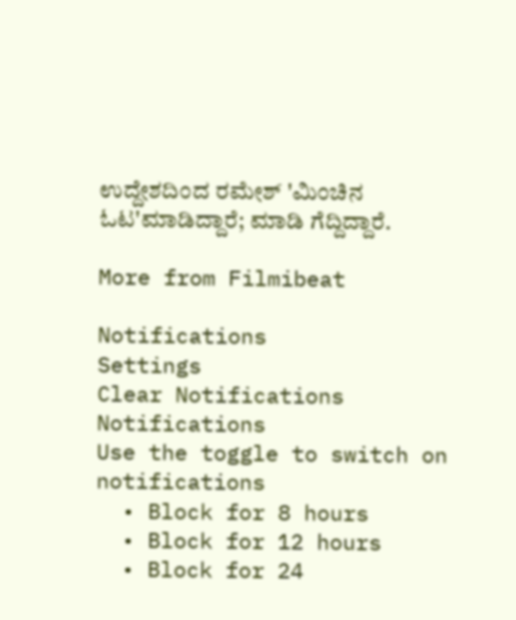ಉದ್ದೇಶದಿಂದ ರಮೇಶ್ 'ಮಿಂಚಿನ ಓಟ'ಮಾಡಿದ್ದಾರೆ; ಮಾಡಿ ಗೆದ್ದಿದ್ದಾರೆ.

More from Filmibeat

Notifications
Settings
Clear Notifications
Notifications
Use the toggle to switch on notifications
  • Block for 8 hours
  • Block for 12 hours
  • Block for 24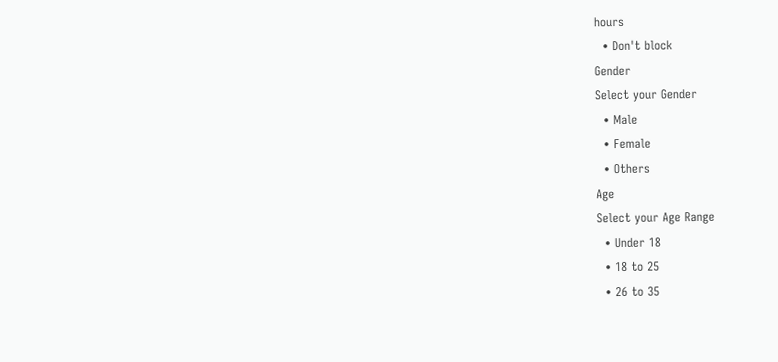hours
  • Don't block
Gender
Select your Gender
  • Male
  • Female
  • Others
Age
Select your Age Range
  • Under 18
  • 18 to 25
  • 26 to 35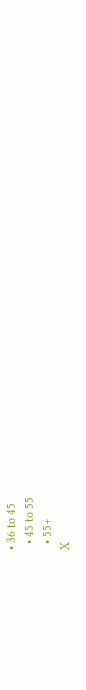• 36 to 45
  • 45 to 55
  • 55+
X